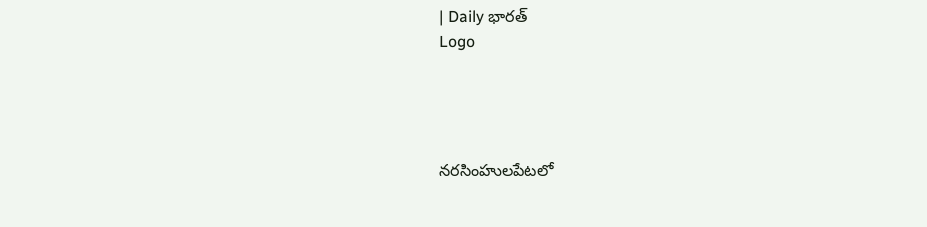| Daily భారత్
Logo




నరసింహులపేటలో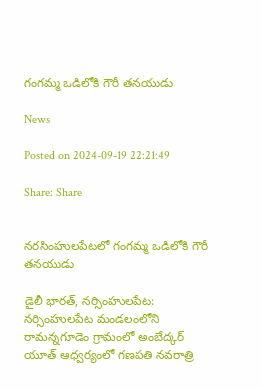గంగమ్మ ఒడిలోకి గౌరీ తనయుడు

News

Posted on 2024-09-19 22:21:49

Share: Share


నరసింహులపేటలో గంగమ్మ ఒడిలోకి గౌరీ తనయుడు

డైలీ భారత్, నర్సింహులపేట: నర్సింహులపేట మండలంలోని రామన్నగూడెం గ్రామంలో అంబేద్కర్ యూత్ ఆధ్వర్యంలో గణపతి నవరాత్రి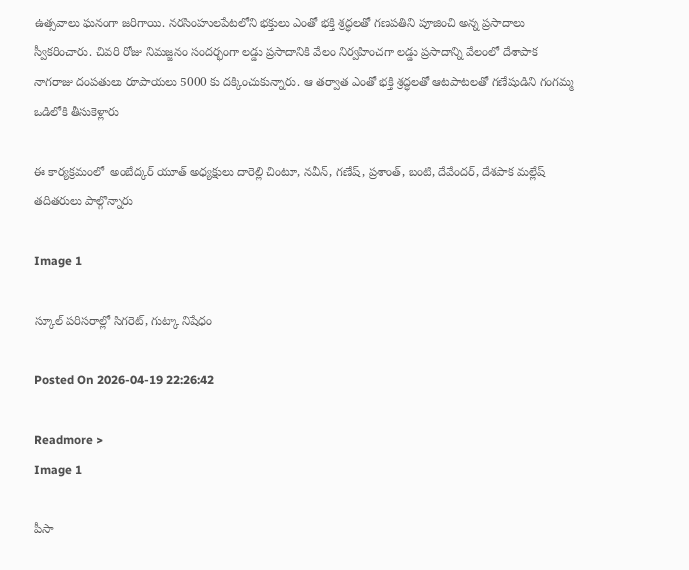ఉత్సవాలు ఘనంగా జరిగాయి. నరసింహులపేటలోని భక్తులు ఎంతో భక్తి శ్రద్ధలతో గణపతిని పూజించి అన్న ప్రసాదాలు స్వీకరించారు. చివరి రోజు నిమజ్జనం సందర్భంగా లడ్డు ప్రసాదానికి వేలం నిర్వహించగా లడ్డు ప్రసాదాన్ని వేలంలో దేశాపాక నాగరాజు దంపతులు రూపాయలు 5000 కు దక్కించుకున్నారు. ఆ తర్వాత ఎంతో భక్తి శ్రద్ధలతో ఆటపాటలతో గణేషుడిని గంగమ్మ ఒడిలోకి తీసుకెళ్లారు

ఈ కార్యక్రమంలో  అంబేద్కర్ యూత్ అధ్యక్షులు దారెల్లి చింటూ, నవీన్, గణేష్, ప్రశాంత్, బంటి, దేవేందర్, దేశపాక మల్లేష్ తదితరులు పాల్గొన్నారు

Image 1

స్కూల్ పరిసరాల్లో సిగరెట్, గుట్కా నిషేధం

Posted On 2026-04-19 22:26:42

Readmore >
Image 1

పీసా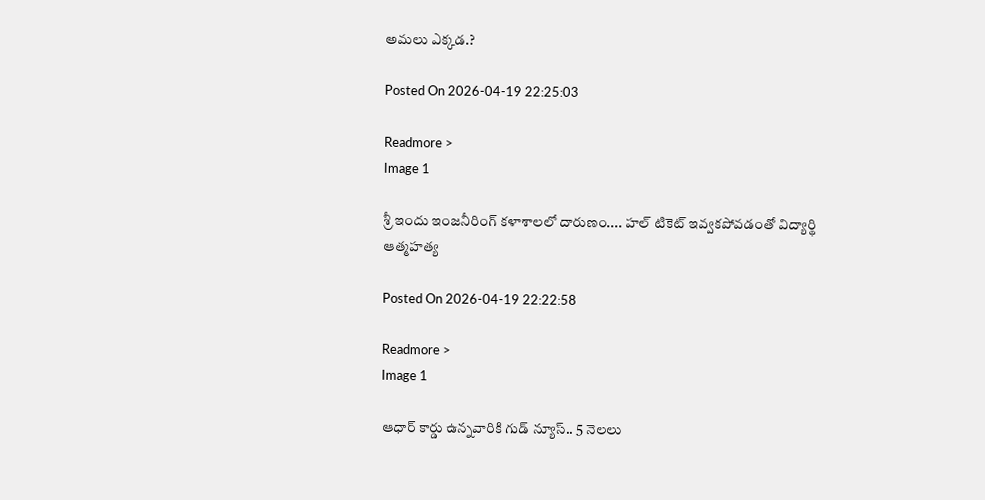అమలు ఎక్కడ.?

Posted On 2026-04-19 22:25:03

Readmore >
Image 1

శ్రీ ఇందు ఇంజనీరింగ్ కళాశాలలో దారుణం.... హల్ టికెట్ ఇవ్వకపోవడంతో విద్యార్థి ఆత్మహత్య

Posted On 2026-04-19 22:22:58

Readmore >
Image 1

ఆధార్ కార్డు ఉన్నవారికి గుడ్ న్యూస్.. 5 నెలలు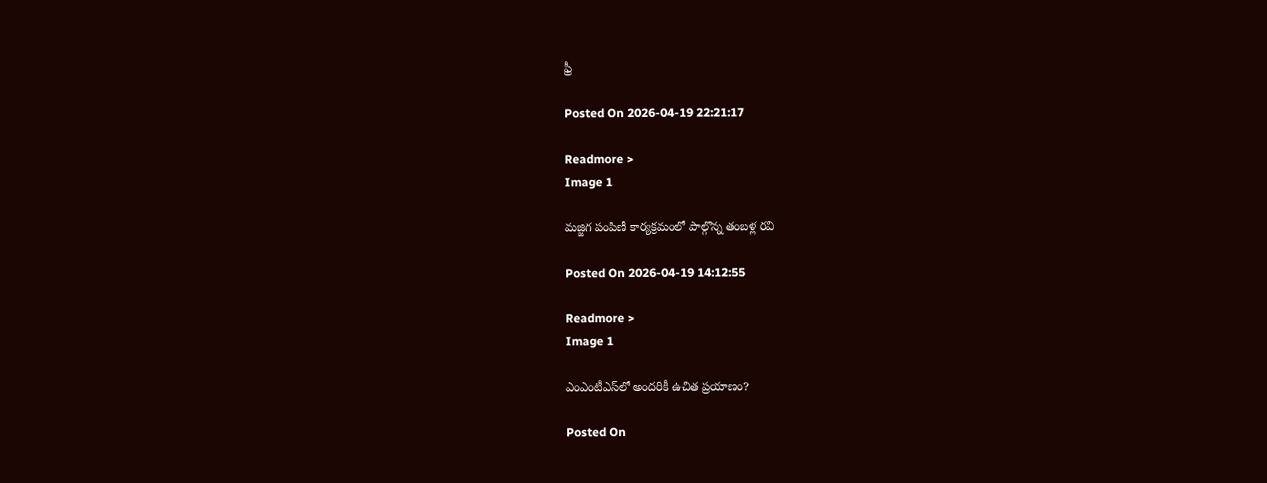ఫ్రీ

Posted On 2026-04-19 22:21:17

Readmore >
Image 1

మజ్జిగ పంపిణీ కార్యక్రమంలో పాల్గొన్న తంబళ్ల రవి

Posted On 2026-04-19 14:12:55

Readmore >
Image 1

ఎంఎంటీఎస్‌లో అందరికీ ఉచిత ప్రయాణం?

Posted On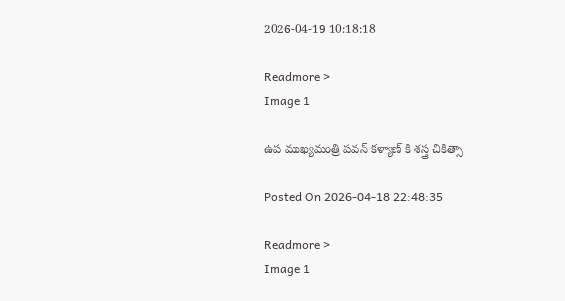2026-04-19 10:18:18

Readmore >
Image 1

ఉప ముఖ్యమంత్రి పవన్ కళ్యాణ్ కి శస్త్ర చికిత్సా

Posted On 2026-04-18 22:48:35

Readmore >
Image 1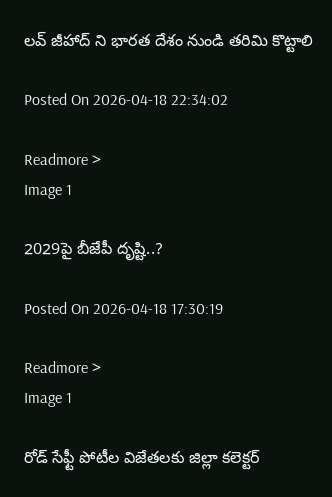లవ్ జీహాద్ ని భారత దేశం నుండి తరిమి కొట్టాలి

Posted On 2026-04-18 22:34:02

Readmore >
Image 1

2029పై బీజేపీ దృష్టి..?

Posted On 2026-04-18 17:30:19

Readmore >
Image 1

రోడ్ సేఫ్టీ పోటీల విజేతలకు జిల్లా కలెక్టర్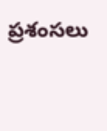ప్రశంసలు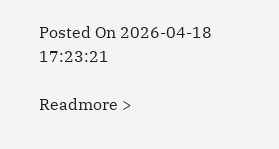Posted On 2026-04-18 17:23:21

Readmore >